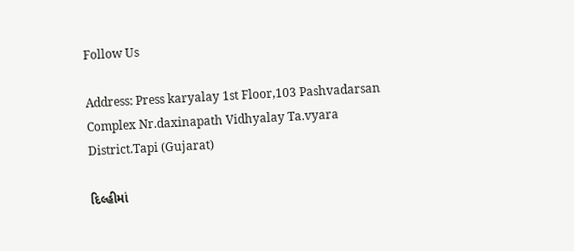Follow Us

Address: Press karyalay 1st Floor,103 Pashvadarsan Complex Nr.daxinapath Vidhyalay Ta.vyara District.Tapi (Gujarat)

દિલ્હીમાં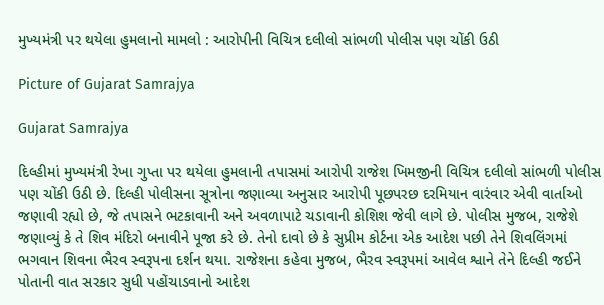મુખ્યમંત્રી પર થયેલા હુમલાનો મામલો : આરોપીની વિચિત્ર દલીલો સાંભળી પોલીસ પણ ચોંકી ઉઠી

Picture of Gujarat Samrajya

Gujarat Samrajya

દિલ્હીમાં મુખ્યમંત્રી રેખા ગુપ્તા પર થયેલા હુમલાની તપાસમાં આરોપી રાજેશ ખિમજીની વિચિત્ર દલીલો સાંભળી પોલીસ પણ ચોંકી ઉઠી છે. દિલ્હી પોલીસના સૂત્રોના જણાવ્યા અનુસાર આરોપી પૂછપરછ દરમિયાન વારંવાર એવી વાર્તાઓ જણાવી રહ્યો છે, જે તપાસને ભટકાવાની અને અવળાપાટે ચડાવાની કોશિશ જેવી લાગે છે. પોલીસ મુજબ, રાજેશે જણાવ્યું કે તે શિવ મંદિરો બનાવીને પૂજા કરે છે. તેનો દાવો છે કે સુપ્રીમ કોર્ટના એક આદેશ પછી તેને શિવલિંગમાં ભગવાન શિવના ભૈરવ સ્વરૂપના દર્શન થયા. રાજેશના કહેવા મુજબ, ભૈરવ સ્વરૂપમાં આવેલ શ્વાને તેને દિલ્હી જઈને પોતાની વાત સરકાર સુધી પહોંચાડવાનો આદેશ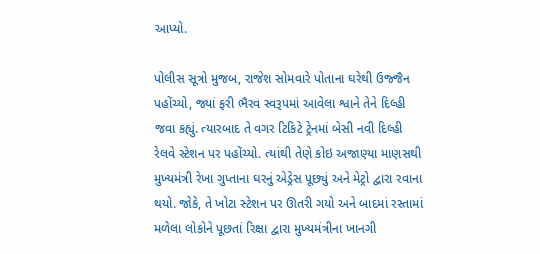આપ્યો.

પોલીસ સૂત્રો મુજબ, રાજેશ સોમવારે પોતાના ઘરેથી ઉજ્જૈન પહોંચ્યો, જ્યાં ફરી ભૈરવ સ્વરૂપમાં આવેલા શ્વાને તેને દિલ્હી જવા કહ્યું. ત્યારબાદ તે વગર ટિકિટે ટ્રેનમાં બેસી નવી દિલ્હી રેલવે સ્ટેશન પર પહોંચ્યો. ત્યાંથી તેણે કોઇ અજાણ્યા માણસથી મુખ્યમંત્રી રેખા ગુપ્તાના ઘરનું એડ્રેસ પૂછ્યું અને મેટ્રો દ્વારા રવાના થયો. જોકે, તે ખોટા સ્ટેશન પર ઊતરી ગયો અને બાદમાં રસ્તામાં મળેલા લોકોને પૂછતાં રિક્ષા દ્વારા મુખ્યમંત્રીના ખાનગી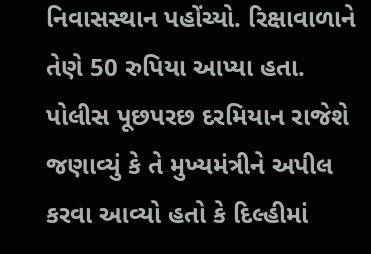નિવાસસ્થાન પહોંચ્યો. રિક્ષાવાળાને તેણે 50 રુપિયા આપ્યા હતા. પોલીસ પૂછપરછ દરમિયાન રાજેશે જણાવ્યું કે તે મુખ્યમંત્રીને અપીલ કરવા આવ્યો હતો કે દિલ્હીમાં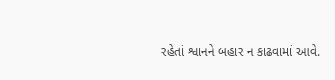રહેતાં શ્વાનને બહાર ન કાઢવામાં આવે.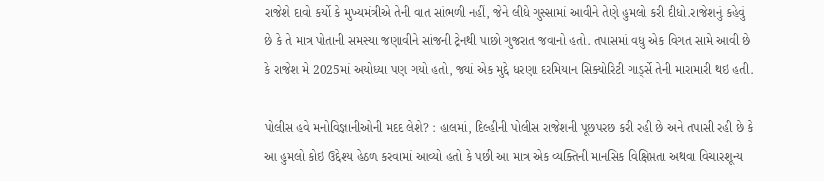રાજેશે દાવો કર્યો કે મુખ્યમંત્રીએ તેની વાત સાંભળી નહીં, જેને લીધે ગુસ્સામાં આવીને તેણે હુમલો કરી દીધો.રાજેશનું કહેવું છે કે તે માત્ર પોતાની સમસ્યા જણાવીને સાંજની ટ્રેનથી પાછો ગુજરાત જવાનો હતો. તપાસમાં વધુ એક વિગત સામે આવી છે કે રાજેશ મે 2025માં અયોધ્યા પણ ગયો હતો, જ્યાં એક મુદ્દે ધરણા દરમિયાન સિક્યોરિટી ગાર્ડ્સે તેની મારામારી થઇ હતી.

પોલીસ હવે મનોવિજ્ઞાનીઓની મદદ લેશે? : હાલમાં, દિલ્હીની પોલીસ રાજેશની પૂછપરછ કરી રહી છે અને તપાસી રહી છે કે આ હુમલો કોઇ ઉદ્દેશ્ય હેઠળ કરવામાં આવ્યો હતો કે પછી આ માત્ર એક વ્યક્તિની માનસિક વિક્ષિપ્તતા અથવા વિચારશૂન્ય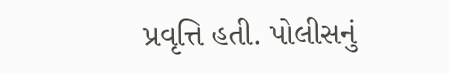પ્રવૃત્તિ હતી. પોલીસનું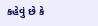કહેવું છે કે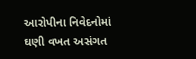આરોપીના નિવેદનોમાં ઘણી વખત અસંગત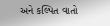અને કલ્પિત વાતો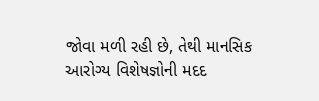જોવા મળી રહી છે, તેથી માનસિક આરોગ્ય વિશેષજ્ઞોની મદદ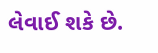લેવાઈ શકે છે.